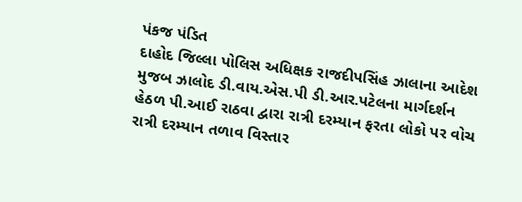પંકજ પંડિત
દાહોદ જિલ્લા પોલિસ અધિક્ષક રાજદીપસિંહ ઝાલાના આદેશ મુજબ ઝાલોદ ડી.વાય.એસ.પી ડી.આર.પટેલના માર્ગદર્શન હેઠળ પી.આઈ રાઠવા દ્વારા રાત્રી દરમ્યાન ફરતા લોકો પર વોચ રાત્રી દરમ્યાન તળાવ વિસ્તાર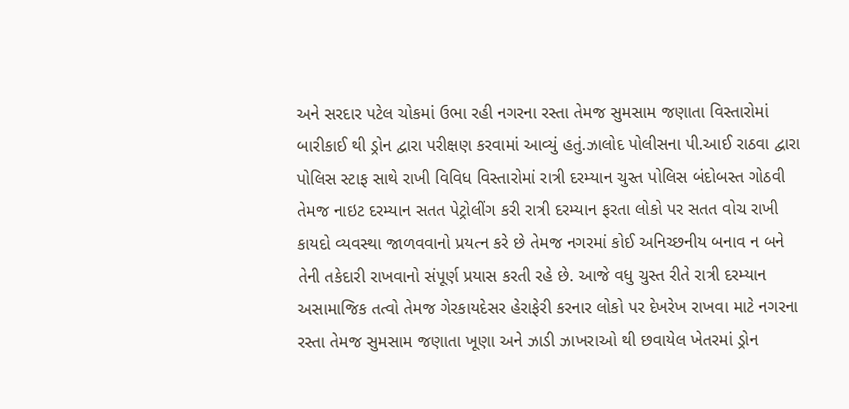અને સરદાર પટેલ ચોકમાં ઉભા રહી નગરના રસ્તા તેમજ સુમસામ જણાતા વિસ્તારોમાં બારીકાઈ થી ડ્રોન દ્વારા પરીક્ષણ કરવામાં આવ્યું હતું.ઝાલોદ પોલીસના પી.આઈ રાઠવા દ્વારા પોલિસ સ્ટાફ સાથે રાખી વિવિધ વિસ્તારોમાં રાત્રી દરમ્યાન ચુસ્ત પોલિસ બંદોબસ્ત ગોઠવી તેમજ નાઇટ દરમ્યાન સતત પેટ્રોલીંગ કરી રાત્રી દરમ્યાન ફરતા લોકો પર સતત વોચ રાખી કાયદો વ્યવસ્થા જાળવવાનો પ્રયત્ન કરે છે તેમજ નગરમાં કોઈ અનિચ્છનીય બનાવ ન બને તેની તકેદારી રાખવાનો સંપૂર્ણ પ્રયાસ કરતી રહે છે. આજે વધુ ચુસ્ત રીતે રાત્રી દરમ્યાન અસામાજિક તત્વો તેમજ ગેરકાયદેસર હેરાફેરી કરનાર લોકો પર દેખરેખ રાખવા માટે નગરના રસ્તા તેમજ સુમસામ જણાતા ખૂણા અને ઝાડી ઝાખરાઓ થી છવાયેલ ખેતરમાં ડ્રોન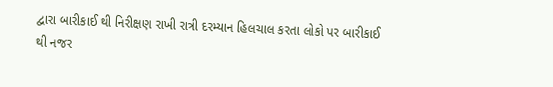દ્વારા બારીકાઈ થી નિરીક્ષણ રાખી રાત્રી દરમ્યાન હિલચાલ કરતા લોકો પર બારીકાઈ થી નજર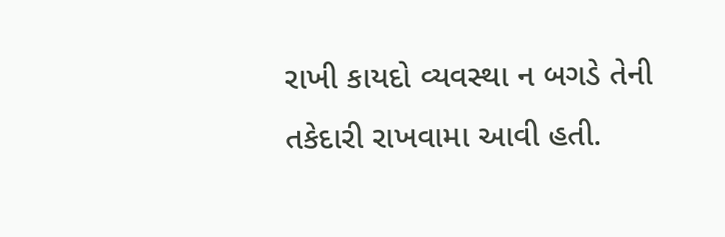રાખી કાયદો વ્યવસ્થા ન બગડે તેની તકેદારી રાખવામા આવી હતી.